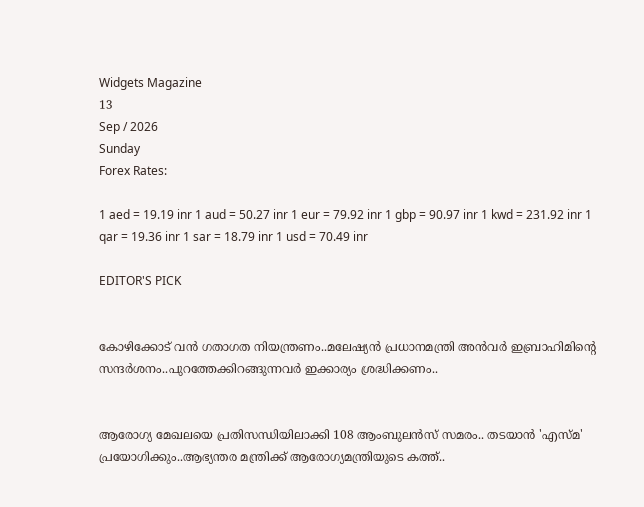Widgets Magazine
13
Sep / 2026
Sunday
Forex Rates:

1 aed = 19.19 inr 1 aud = 50.27 inr 1 eur = 79.92 inr 1 gbp = 90.97 inr 1 kwd = 231.92 inr 1 qar = 19.36 inr 1 sar = 18.79 inr 1 usd = 70.49 inr

EDITOR'S PICK


കോഴിക്കോട് വൻ ഗതാഗത നിയന്ത്രണം..മലേഷ്യൻ പ്രധാനമന്ത്രി അൻവർ ഇബ്രാഹിമിന്റെ സന്ദർശനം..പുറത്തേക്കിറങ്ങുന്നവർ ഇക്കാര്യം ശ്രദ്ധിക്കണം..


ആരോഗ്യ മേഖലയെ പ്രതിസന്ധിയിലാക്കി 108 ആംബുലൻസ് സമരം.. തടയാന്‍ 'എസ്മ' പ്രയോഗിക്കും..ആഭ്യന്തര മന്ത്രിക്ക് ആരോഗ്യമന്ത്രിയുടെ കത്ത്..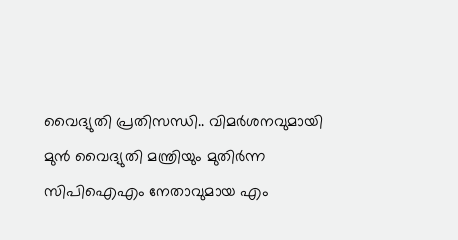വൈദ്യുതി പ്രതിസന്ധി.. വിമര്‍ശനവുമായി മുന്‍ വൈദ്യുതി മന്ത്രിയും മുതിർന്ന സിപിഐഎം നേതാവുമായ എം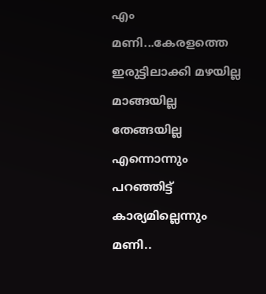എം മണി...കേരളത്തെ ഇരുട്ടിലാക്കി മഴയില്ല മാങ്ങയില്ല തേങ്ങയില്ല എന്നൊന്നും പറഞ്ഞിട്ട് കാര്യമില്ലെന്നും മണി..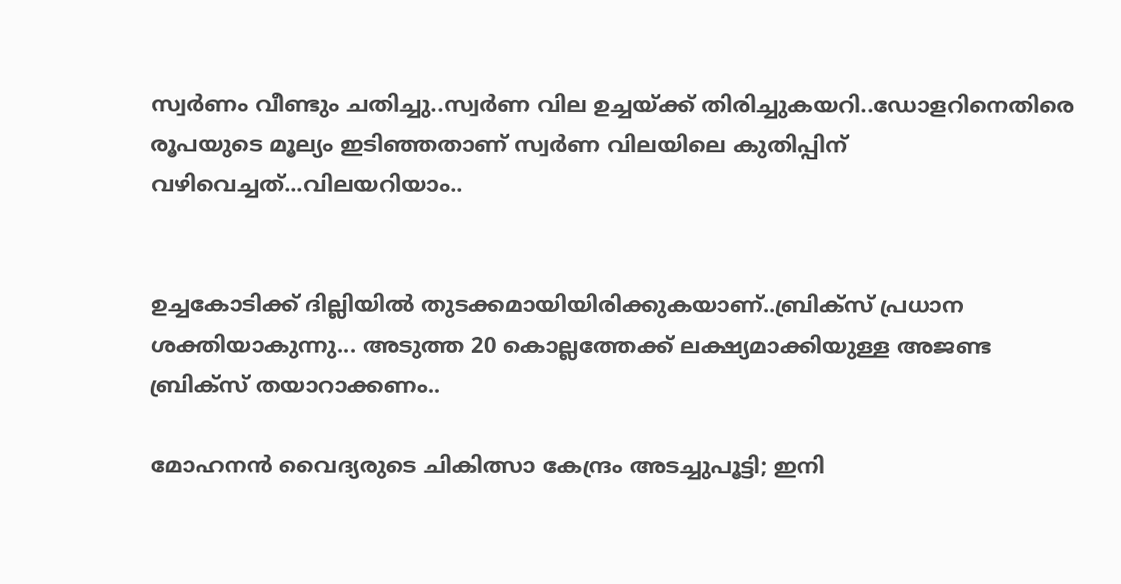സ്വർണം വീണ്ടും ചതിച്ചു..സ്വർണ വില ഉച്ചയ്ക്ക് തിരിച്ചുകയറി..ഡോളറിനെതിരെ രൂപയുടെ മൂല്യം ഇടിഞ്ഞതാണ് സ്വർണ വിലയിലെ കുതിപ്പിന് വഴിവെച്ചത്...വിലയറിയാം..


ഉച്ചകോടിക്ക് ദില്ലിയിൽ തുടക്കമായിയിരിക്കുകയാണ്..ബ്രിക്സ് പ്രധാന ശക്തിയാകുന്നു... അടുത്ത 20 കൊല്ലത്തേക്ക് ലക്ഷ്യമാക്കിയുള്ള അജണ്ട ബ്രിക്സ് തയാറാക്കണം..

മോഹനൻ വൈദ്യരുടെ ചികിത്സാ കേന്ദ്രം അടച്ചുപൂട്ടി; ഇനി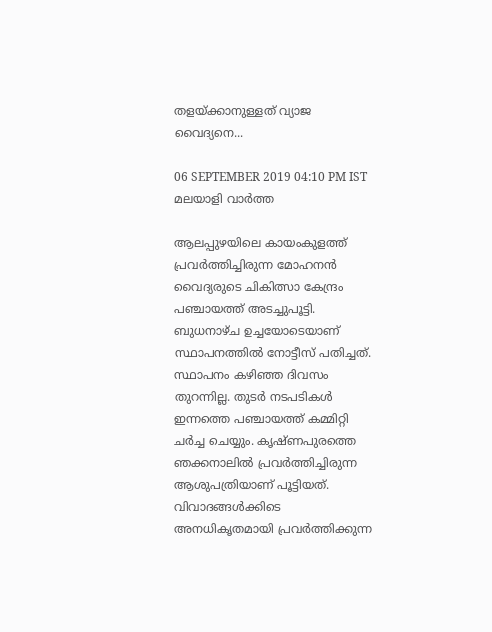തളയ്ക്കാനുള്ളത് വ്യാജ വൈദ്യനെ...

06 SEPTEMBER 2019 04:10 PM IST
മലയാളി വാര്‍ത്ത

ആലപ്പുഴയിലെ കായംകുളത്ത് പ്രവർത്തിച്ചിരുന്ന മോഹനൻ വൈദ്യരുടെ ചികിത്സാ കേന്ദ്രം പഞ്ചായത്ത് അടച്ചുപൂട്ടി. ബുധനാഴ്ച ഉച്ചയോടെയാണ് സ്ഥാപനത്തിൽ നോട്ടീസ് പതിച്ചത്. സ്ഥാപനം കഴിഞ്ഞ ദിവസം തുറന്നില്ല. തുടർ നടപടികൾ ഇന്നത്തെ പഞ്ചായത്ത് കമ്മിറ്റി ചർച്ച ചെയ്യും. കൃഷ്ണപുരത്തെ ഞക്കനാലിൽ പ്രവർത്തിച്ചിരുന്ന ആശുപത്രിയാണ് പൂട്ടിയത്. വിവാദങ്ങള്‍ക്കിടെ അനധികൃതമായി പ്രവര്‍ത്തിക്കുന്ന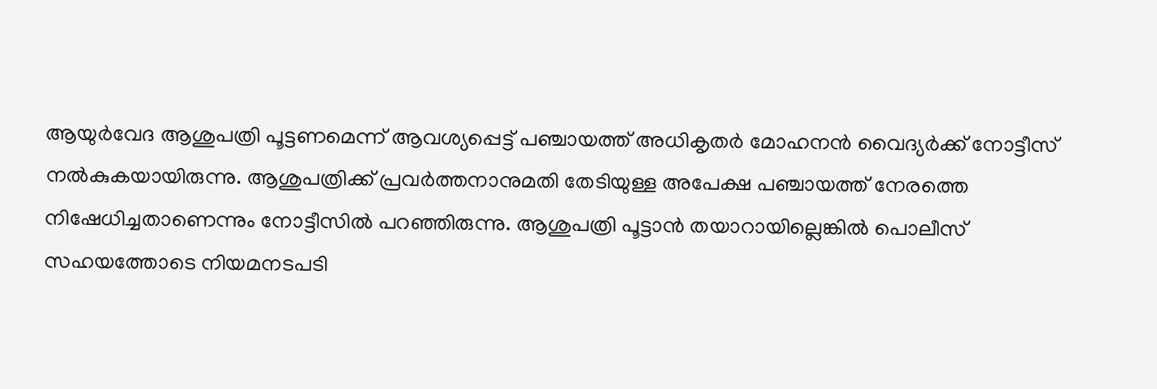ആയുര്‍വേദ ആശുപത്രി പൂട്ടണമെന്ന് ആവശ്യപ്പെട്ട് പഞ്ചായത്ത് അധികൃതര്‍ മോഹനന്‍ വൈദ്യര്‍ക്ക് നോട്ടീസ് നൽകുകയായിരുന്നു. ആശുപത്രിക്ക് പ്രവര്‍ത്തനാനുമതി തേടിയുള്ള അപേക്ഷ പഞ്ചായത്ത് നേരത്തെ നിഷേധിച്ചതാണെന്നും നോട്ടീസില്‍ പറഞ്ഞിരുന്നു. ആശുപത്രി പൂട്ടാന്‍ തയാറായില്ലെങ്കില്‍ പൊലീസ് സഹയത്തോടെ നിയമനടപടി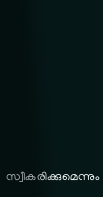സ്വീകരിക്കുമെന്നും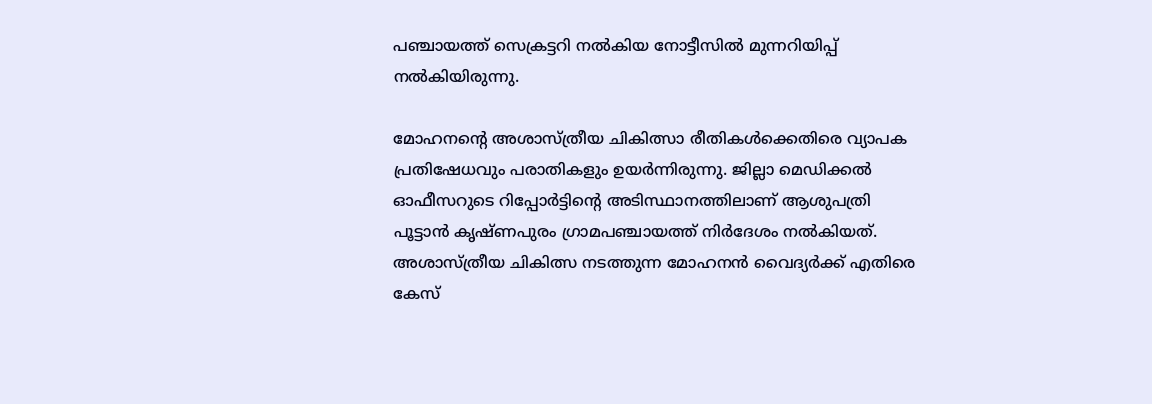പഞ്ചായത്ത് സെക്രട്ടറി നല്‍കിയ നോട്ടീസില്‍ മുന്നറിയിപ്പ് നല്‍കിയിരുന്നു.

മോഹനന്റെ അശാസ്ത്രീയ ചികിത്സാ രീതികൾക്കെതിരെ വ്യാപക പ്രതിഷേധവും പരാതികളും ഉയർന്നിരുന്നു. ജില്ലാ മെഡിക്കൽ ഓഫീസറുടെ റിപ്പോർട്ടിന്റെ അടിസ്ഥാനത്തിലാണ് ആശുപത്രി പൂട്ടാൻ കൃഷ്ണപുരം ഗ്രാമപ‍ഞ്ചായത്ത് നിർദേശം നല്‍കിയത്. അശാസ്‌ത്രീയ ചികിത്സ നടത്തുന്ന മോഹനൻ വൈദ്യർക്ക് എതിരെ കേസ്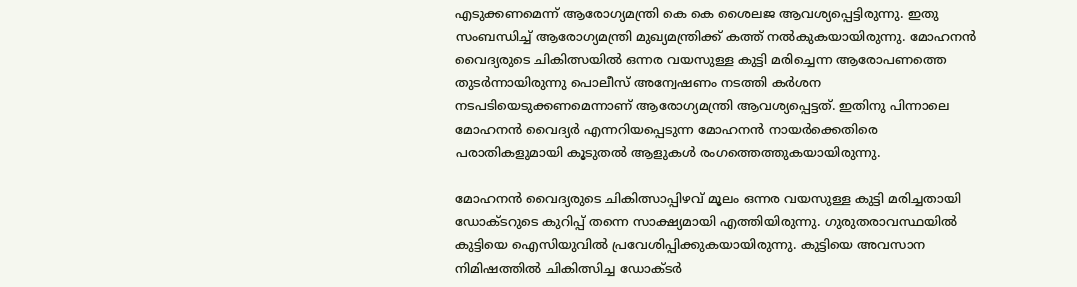എടുക്കണമെന്ന് ആരോഗ്യമന്ത്രി കെ കെ ശൈലജ ആവശ്യപ്പെട്ടിരുന്നു. ഇതു സംബന്ധിച്ച് ആരോഗ്യമന്ത്രി മുഖ്യമന്ത്രിക്ക് കത്ത് നൽകുകയായിരുന്നു. മോഹനൻ വൈദ്യരുടെ ചികിത്സയിൽ ഒന്നര വയസുള്ള കുട്ടി മരിച്ചെന്ന ആരോപണത്തെ തുടർന്നായിരുന്നു പൊലീസ് അന്വേഷണം നടത്തി കര്‍ശന നടപടിയെടുക്കണമെന്നാണ് ആരോഗ്യമന്ത്രി ആവശ്യപ്പെട്ടത്. ഇതിനു പിന്നാലെ മോഹനന്‍ വൈദ്യര്‍ എന്നറിയപ്പെടുന്ന മോഹനന്‍ നായര്‍ക്കെതിരെ പരാതികളുമായി കൂടുതല്‍ ആളുകള്‍ രംഗത്തെത്തുകയായിരുന്നു.

മോഹനന്‍ വൈദ്യരുടെ ചികിത്സാപ്പിഴവ് മൂലം ഒന്നര വയസുള്ള കുട്ടി മരിച്ചതായി ഡോക്ടറുടെ കുറിപ്പ് തന്നെ സാക്ഷ്യമായി എത്തിയിരുന്നു. ഗുരുതരാവസ്ഥയില്‍ കുട്ടിയെ ഐസിയുവില്‍ പ്രവേശിപ്പിക്കുകയായിരുന്നു. കുട്ടിയെ അവസാന നിമിഷത്തില്‍ ചികിത്സിച്ച ഡോക്ടര്‍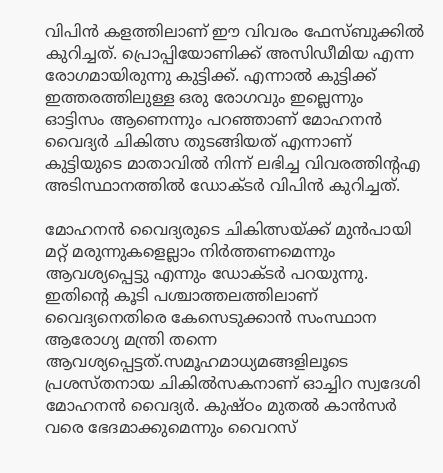വിപിന്‍ കളത്തിലാണ് ഈ വിവരം ഫേസ്‌ബുക്കില്‍ കുറിച്ചത്. പ്രൊപ്പിയോണിക്ക് അസിഡീമിയ എന്ന രോഗമായിരുന്നു കുട്ടിക്ക്. എന്നാല്‍ കുട്ടിക്ക് ഇത്തരത്തിലുള്ള ഒരു രോഗവും ഇല്ലെന്നും ഓട്ടിസം ആണെന്നും പറഞ്ഞാണ് മോഹനന്‍ വൈദ്യര്‍ ചികിത്സ തുടങ്ങിയത് എന്നാണ് കുട്ടിയുടെ മാതാവില്‍ നിന്ന് ലഭിച്ച വിവരത്തിന്റഎ അടിസ്ഥാനത്തില്‍ ഡോക്ടര്‍ വിപിന്‍ കുറിച്ചത്.

മോഹനന്‍ വൈദ്യരുടെ ചികിത്സയ്ക്ക് മുന്‍പായി മറ്റ് മരുന്നുകളെല്ലാം നിര്‍ത്തണമെന്നും ആവശ്യപ്പെട്ടു എന്നും ഡോക്ടര്‍ പറയുന്നു. ഇതിന്റെ കൂടി പശ്ചാത്തലത്തിലാണ് വൈദ്യനെതിരെ കേസെടുക്കാന്‍ സംസ്ഥാന ആരോഗ്യ മന്ത്രി തന്നെ ആവശ്യപ്പെട്ടത്.സമൂഹമാധ്യമങ്ങളിലൂടെ പ്രശസ്തനായ ചികില്‍സകനാണ് ഓച്ചിറ സ്വദേശി മോഹനന്‍ വൈദ്യര്‍. കുഷ്ഠം മുതല്‍ കാന്‍സര്‍ വരെ ഭേദമാക്കുമെന്നും വൈറസ്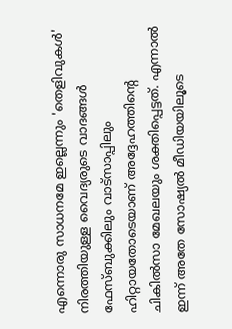എന്നൊരു സാധനമേ ഇല്ലെന്നും 'തെളിവുകള്‍' നിരത്തിയുള്ള വൈദ്യരുടെ വാദങ്ങള്‍ ഫേസ്‌ബുക്കിലും വാട്‌സാപ്പിലും ഹിറ്റായതോടെയാണ് അദ്ദേഹത്തിന്റെ ചികില്‍സാ മേഖലയും ശക്തിപ്പെട്ടത്. എന്നാല്‍ ഇന്ന് അതേ സോഷ്യല്‍ മീഡിയയിലൂടെ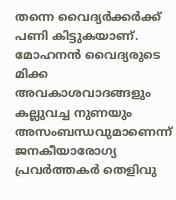തന്നെ വൈദ്യര്‍ക്കര്‍ക്ക് പണി കിട്ടുകയാണ്. മോഹനന്‍ വൈദ്യരുടെ മിക്ക അവകാശവാദങ്ങളും കല്ലുവച്ച നുണയും അസംബന്ധവുമാണെന്ന് ജനകീയാരോഗ്യ പ്രവര്‍ത്തകര്‍ തെളിവു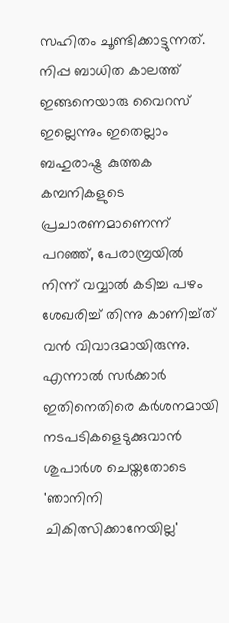സഹിതം ചൂണ്ടിക്കാട്ടുന്നത്. നിപ്പ ബാധിത കാലത്ത് ഇങ്ങനെയാരു വൈറസ് ഇല്ലെന്നും ഇതെല്ലാം ബഹുരാഷ്ട്ര കുത്തക കമ്പനികളുടെ പ്രചാരണമാണെന്ന് പറഞ്ഞ്, പേരാമ്പ്രയിൽ നിന്ന് വവ്വാല്‍ കടിച്ച പഴം ശേഖരിച്ച്‌ തിന്നു കാണിച്ച്‌ത് വന്‍ വിവാദമായിരുന്നു. എന്നാല്‍ സര്‍ക്കാര്‍ ഇതിനെതിരെ കര്‍ശനമായി നടപടികളെടുക്കുവാന്‍ ശുപാര്‍ശ ചെയ്തതോടെ 'ഞാനിനി ചികിത്സിക്കാനേയില്ല'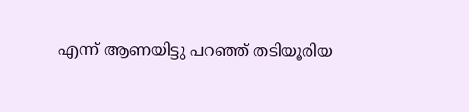എന്ന് ആണയിട്ടു പറഞ്ഞ് തടിയൂരിയ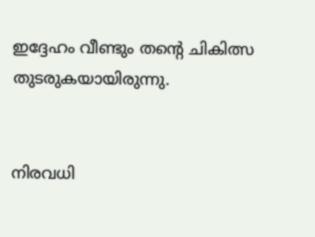ഇദ്ദേഹം വീണ്ടും തന്റെ ചികിത്സ തുടരുകയായിരുന്നു.


നിരവധി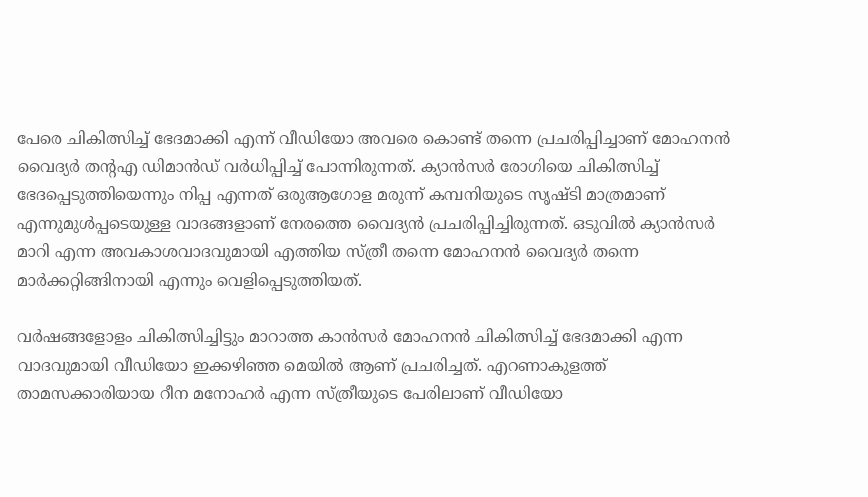പേരെ ചികിത്സിച്ച്‌ ഭേദമാക്കി എന്ന് വീഡിയോ അവരെ കൊണ്ട് തന്നെ പ്രചരിപ്പിച്ചാണ് മോഹനന്‍ വൈദ്യര്‍ തന്റഎ ഡിമാന്‍ഡ് വര്‍ധിപ്പിച്ച്‌ പോന്നിരുന്നത്. ക്യാന്‍സര്‍ രോഗിയെ ചികിത്സിച്ച്‌ ഭേദപ്പെടുത്തിയെന്നും നിപ്പ എന്നത് ഒരുആഗോള മരുന്ന് കമ്പനിയുടെ സൃഷ്ടി മാത്രമാണ് എന്നുമുള്‍പ്പടെയുള്ള വാദങ്ങളാണ് നേരത്തെ വൈദ്യന്‍ പ്രചരിപ്പിച്ചിരുന്നത്. ഒടുവില്‍ ക്യാന്‍സര്‍ മാറി എന്ന അവകാശവാദവുമായി എത്തിയ സ്ത്രീ തന്നെ മോഹനന്‍ വൈദ്യര്‍ തന്നെ മാര്‍ക്കറ്റിങ്ങിനായി എന്നും വെളിപ്പെടുത്തിയത്.

വര്‍ഷങ്ങളോളം ചികിത്സിച്ചിട്ടും മാറാത്ത കാന്‍സര്‍ മോഹനന്‍ ചികിത്സിച്ച്‌ ഭേദമാക്കി എന്ന വാദവുമായി വീഡിയോ ഇക്കഴിഞ്ഞ മെയില്‍ ആണ് പ്രചരിച്ചത്. എറണാകുളത്ത് താമസക്കാരിയായ റീന മനോഹര്‍ എന്ന സ്ത്രീയുടെ പേരിലാണ് വീഡിയോ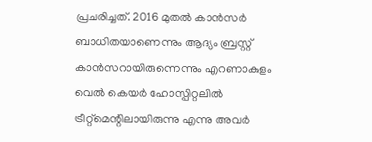പ്രചരിച്ചത്. 2016 മുതല്‍ കാന്‍സര്‍ ബാധിതയാണെന്നും ആദ്യം ബ്രസ്റ്റ് കാന്‍സറായിരുന്നെന്നും എറണാകുളം വെല്‍ കെയര്‍ ഹോസ്പിറ്റലില്‍ ട്രീറ്റ്‌മെന്റിലായിരുന്നു എന്നു അവര്‍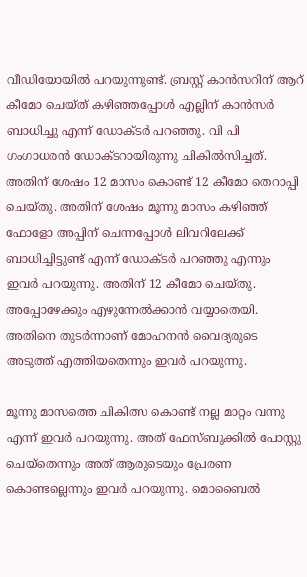വീഡിയോയില്‍ പറയുന്നുണ്ട്. ബ്രസ്റ്റ് കാന്‍സറിന് ആറ് കീമോ ചെയ്ത് കഴിഞ്ഞപ്പോള്‍ എല്ലിന് കാന്‍സര്‍ ബാധിച്ചു എന്ന് ഡോക്ടര്‍ പറഞ്ഞു. വി പി ഗംഗാധരന്‍ ഡോക്ടറായിരുന്നു ചികിൽസിച്ചത്. അതിന് ശേഷം 12 മാസം കൊണ്ട് 12 കീമോ തെറാപ്പി ചെയ്തു. അതിന് ശേഷം മൂന്നു മാസം കഴിഞ്ഞ് ഫോളോ അപ്പിന് ചെന്നപ്പോള്‍ ലിവറിലേക്ക് ബാധിച്ചിട്ടുണ്ട് എന്ന് ഡോക്ടര്‍ പറഞ്ഞു എന്നും ഇവര്‍ പറയുന്നു. അതിന് 12 കീമോ ചെയ്തു. അപ്പോഴേക്കും എഴുന്നേല്‍ക്കാന്‍ വയ്യാതെയി. അതിനെ തുടര്‍ന്നാണ് മോഹനന്‍ വൈദ്യരുടെ അടുത്ത് എത്തിയതെന്നും ഇവര്‍ പറയുന്നു.

മൂന്നു മാസത്തെ ചികിത്സ കൊണ്ട് നല്ല മാറ്റം വന്നു എന്ന് ഇവര്‍ പറയുന്നു. അത് ഫേസ്‌ബുക്കില്‍ പോസ്റ്റു ചെയ്‌തെന്നും അത് ആരുടെയും പ്രേരണ കൊണ്ടല്ലെന്നും ഇവര്‍ പറയുന്നു. മൊബൈല്‍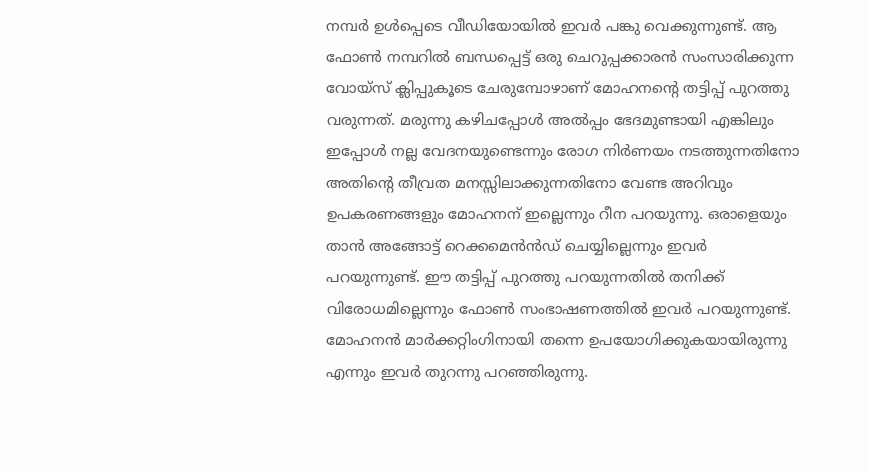നമ്പർ ഉള്‍പ്പെടെ വീഡിയോയില്‍ ഇവര്‍ പങ്കു വെക്കുന്നുണ്ട്. ആ ഫോൺ നമ്പറിൽ ബന്ധപ്പെട്ട് ഒരു ചെറുപ്പക്കാരന്‍ സംസാരിക്കുന്ന വോയ്‌സ് ക്ലിപ്പുകൂടെ ചേരുമ്പോഴാണ് മോഹനന്റെ തട്ടിപ്പ് പുറത്തു വരുന്നത്. മരുന്നു കഴിചപ്പോള്‍ അല്‍പ്പം ഭേദമുണ്ടായി എങ്കിലും ഇപ്പോള്‍ നല്ല വേദനയുണ്ടെന്നും രോഗ നിര്‍ണയം നടത്തുന്നതിനോ അതിന്റെ തീവ്രത മനസ്സിലാക്കുന്നതിനോ വേണ്ട അറിവും ഉപകരണങ്ങളും മോഹനന് ഇല്ലെന്നും റീന പറയുന്നു. ഒരാളെയും താന്‍ അങ്ങോട്ട് റെക്കമെന്‍ന്‍ഡ് ചെയ്യില്ലെന്നും ഇവര്‍ പറയുന്നുണ്ട്. ഈ തട്ടിപ്പ് പുറത്തു പറയുന്നതില്‍ തനിക്ക് വിരോധമില്ലെന്നും ഫോണ്‍ സംഭാഷണത്തില്‍ ഇവര്‍ പറയുന്നുണ്ട്. മോഹനന്‍ മാര്‍ക്കറ്റിംഗിനായി തന്നെ ഉപയോഗിക്കുകയായിരുന്നു എന്നും ഇവര്‍ തുറന്നു പറഞ്ഞിരുന്നു.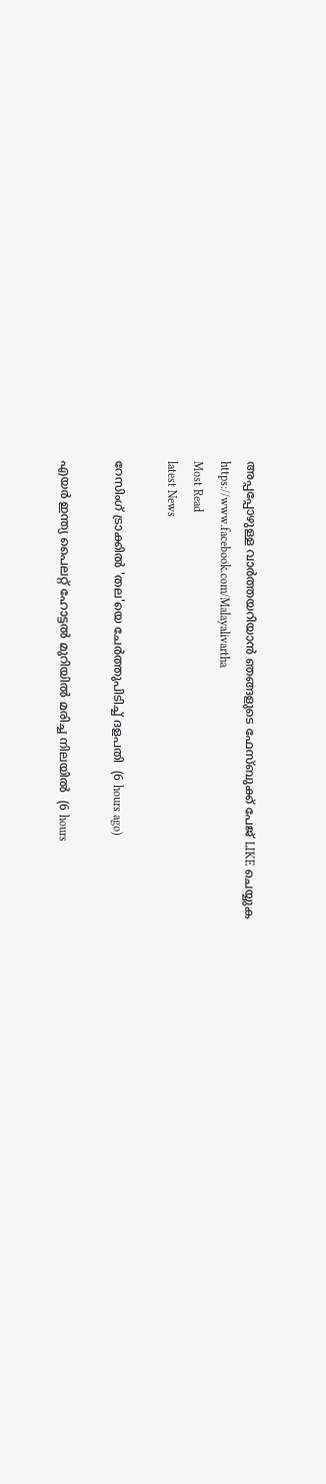അപ്പപ്പോഴുള്ള വാര്‍ത്തയറിയാന്‍ ഞങ്ങളുടെ ഫേസ്‌ബുക്ക്‌ പേജ് LIKE ചെയ്യുക
https://www.facebook.com/Malayalivartha
Most Read
latest News

റേസിംഗ് ട്രാക്കില്‍ 'തല'യെ ചേര്‍ത്തുപിടിച്ച് ദളപതി  (6 hours ago)

എയര്‍ ഇന്ത്യ പൈലറ്റ് ഹോട്ടല്‍ മുറിയില്‍ മരിച്ച നിലയില്‍  (6 hours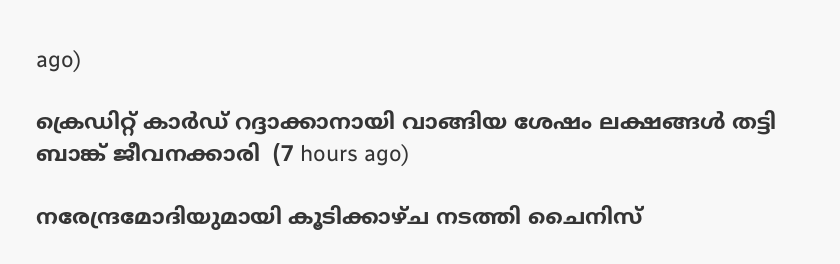ago)

ക്രെഡിറ്റ് കാര്‍ഡ് റദ്ദാക്കാനായി വാങ്ങിയ ശേഷം ലക്ഷങ്ങള്‍ തട്ടി ബാങ്ക് ജീവനക്കാരി  (7 hours ago)

നരേന്ദ്രമോദിയുമായി കൂടിക്കാഴ്ച നടത്തി ചൈനിസ്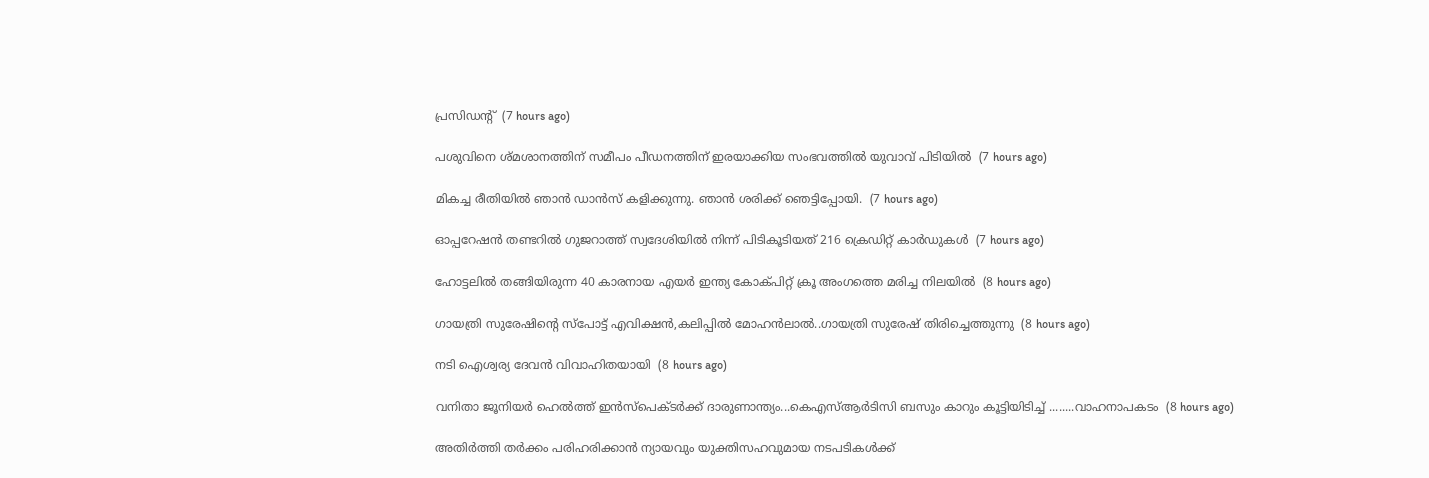പ്രസിഡന്റ്  (7 hours ago)

പശുവിനെ ശ്മശാനത്തിന് സമീപം പീഡനത്തിന് ഇരയാക്കിയ സംഭവത്തില്‍ യുവാവ് പിടിയില്‍  (7 hours ago)

മികച്ച രീതിയിൽ ഞാൻ ഡാൻസ് കളിക്കുന്നു. ഞാൻ ശരിക്ക് ഞെട്ടിപ്പോയി.  (7 hours ago)

ഓപ്പറേഷന്‍ തണ്ടറില്‍ ഗുജറാത്ത് സ്വദേശിയില്‍ നിന്ന് പിടികൂടിയത് 216 ക്രെഡിറ്റ് കാര്‍ഡുകള്‍  (7 hours ago)

ഹോട്ടലിൽ തങ്ങിയിരുന്ന 40 കാരനായ എയർ ഇന്ത്യ കോക്പിറ്റ് ക്രൂ അംഗത്തെ മരിച്ച നിലയിൽ  (8 hours ago)

ഗായത്രി സുരേഷിന്റെ സ്‌പോട്ട് എവിക്ഷന്‍,കലിപ്പിൽ മോഹൻലാൽ..ഗായത്രി സുരേഷ് തിരിച്ചെത്തുന്നു  (8 hours ago)

നടി ഐശ്വര്യ ദേവന്‍ വിവാഹിതയായി  (8 hours ago)

വനിതാ ജൂനിയർ ഹെൽത്ത് ഇൻസ്പെക്ടർക്ക് ദാരുണാന്ത്യം...കെഎസ്ആർടിസി ബസും കാറും കൂട്ടിയിടിച്ച് ........വാഹനാപകടം  (8 hours ago)

അതിർത്തി തർക്കം പരിഹരിക്കാൻ ന്യായവും യുക്തിസഹവുമായ നടപടികൾക്ക്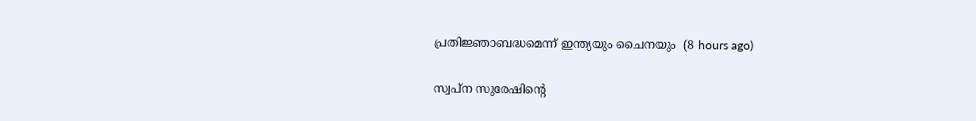പ്രതിജ്ഞാബദ്ധമെന്ന് ഇന്ത്യയും ചൈനയും  (8 hours ago)

സ്വപ്ന സുരേഷിന്റെ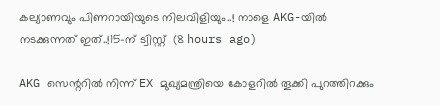കല്യാണവും പിണറായിയുടെ നിലവിളിയും..! നാളെ AKG-യിൽ നടക്കുന്നത് ഇത്..!15-ന് ട്വിസ്റ്റ്  (8 hours ago)

AKG സെന്ററിൽ നിന്ന് EX മുഖ്യമന്ത്രിയെ കോളറിൽ തൂക്കി പുറത്തിറക്കും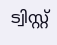ട്വിസ്റ്റ്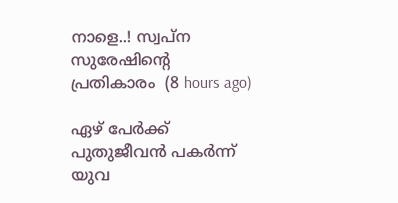നാളെ..! സ്വപ്ന സുരേഷിന്റെ പ്രതികാരം  (8 hours ago)

ഏഴ് പേര്‍ക്ക് പുതുജീവന്‍ പകര്‍ന്ന് യുവ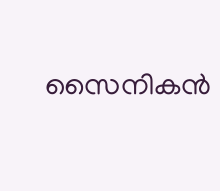സൈനികന്‍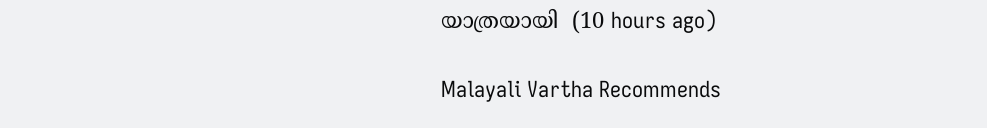യാത്രയായി  (10 hours ago)

Malayali Vartha Recommends